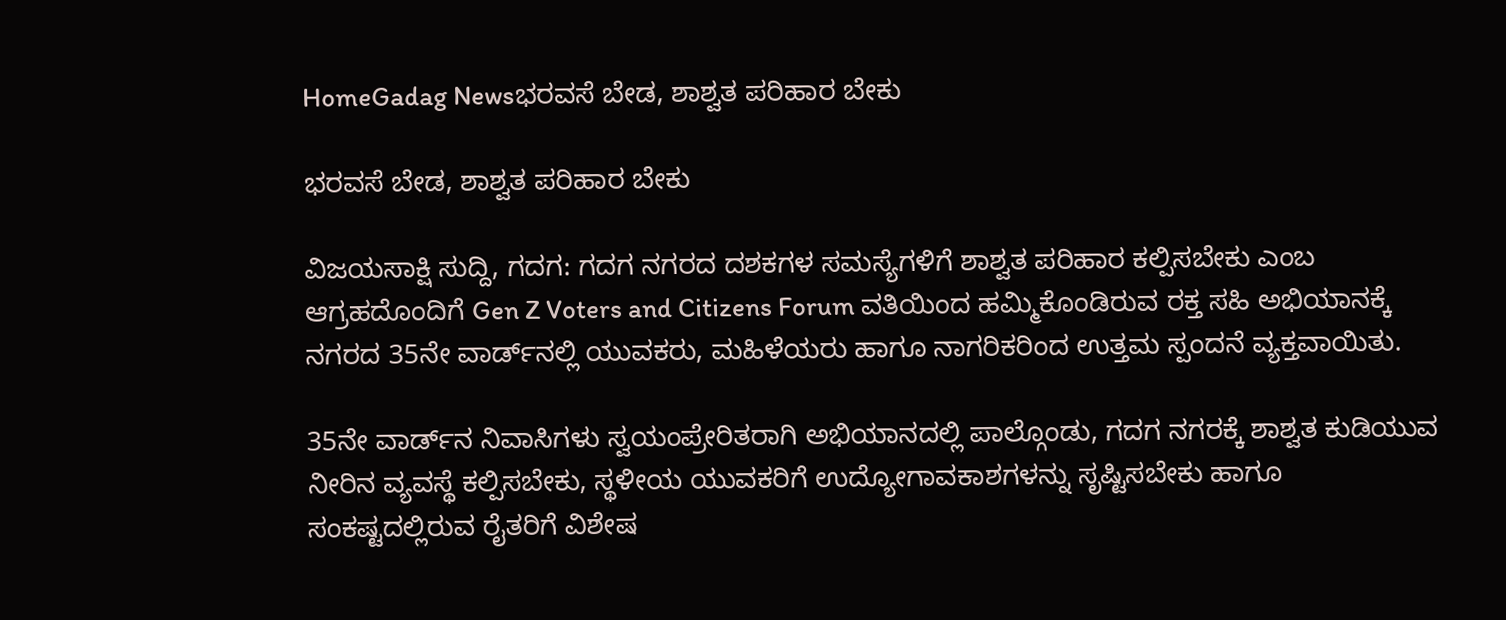HomeGadag Newsಭರವಸೆ ಬೇಡ, ಶಾಶ್ವತ ಪರಿಹಾರ ಬೇಕು

ಭರವಸೆ ಬೇಡ, ಶಾಶ್ವತ ಪರಿಹಾರ ಬೇಕು

ವಿಜಯಸಾಕ್ಷಿ ಸುದ್ದಿ, ಗದಗ: ಗದಗ ನಗರದ ದಶಕಗಳ ಸಮಸ್ಯೆಗಳಿಗೆ ಶಾಶ್ವತ ಪರಿಹಾರ ಕಲ್ಪಿಸಬೇಕು ಎಂಬ ಆಗ್ರಹದೊಂದಿಗೆ Gen Z Voters and Citizens Forum ವತಿಯಿಂದ ಹಮ್ಮಿಕೊಂಡಿರುವ ರಕ್ತ ಸಹಿ ಅಭಿಯಾನಕ್ಕೆ ನಗರದ 35ನೇ ವಾರ್ಡ್‌ನಲ್ಲಿ ಯುವಕರು, ಮಹಿಳೆಯರು ಹಾಗೂ ನಾಗರಿಕರಿಂದ ಉತ್ತಮ ಸ್ಪಂದನೆ ವ್ಯಕ್ತವಾಯಿತು.

35ನೇ ವಾರ್ಡ್‌ನ ನಿವಾಸಿಗಳು ಸ್ವಯಂಪ್ರೇರಿತರಾಗಿ ಅಭಿಯಾನದಲ್ಲಿ ಪಾಲ್ಗೊಂಡು, ಗದಗ ನಗರಕ್ಕೆ ಶಾಶ್ವತ ಕುಡಿಯುವ ನೀರಿನ ವ್ಯವಸ್ಥೆ ಕಲ್ಪಿಸಬೇಕು, ಸ್ಥಳೀಯ ಯುವಕರಿಗೆ ಉದ್ಯೋಗಾವಕಾಶಗಳನ್ನು ಸೃಷ್ಟಿಸಬೇಕು ಹಾಗೂ ಸಂಕಷ್ಟದಲ್ಲಿರುವ ರೈತರಿಗೆ ವಿಶೇಷ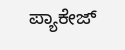ಪ್ಯಾಕೇಜ್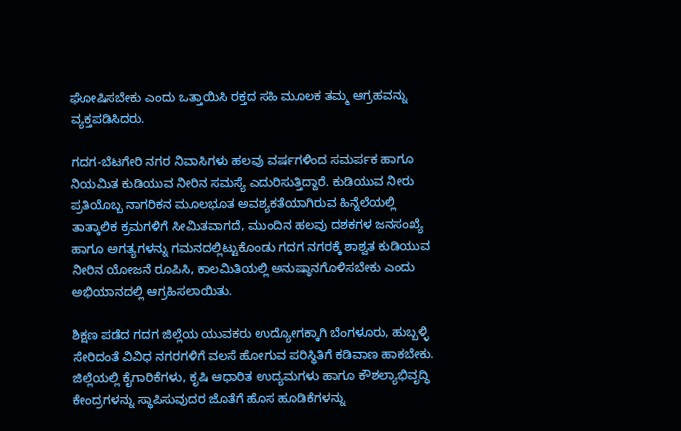ಘೋಷಿಸಬೇಕು ಎಂದು ಒತ್ತಾಯಿಸಿ ರಕ್ತದ ಸಹಿ ಮೂಲಕ ತಮ್ಮ ಆಗ್ರಹವನ್ನು ವ್ಯಕ್ತಪಡಿಸಿದರು.

ಗದಗ-ಬೆಟಗೇರಿ ನಗರ ನಿವಾಸಿಗಳು ಹಲವು ವರ್ಷಗಳಿಂದ ಸಮರ್ಪಕ ಹಾಗೂ ನಿಯಮಿತ ಕುಡಿಯುವ ನೀರಿನ ಸಮಸ್ಯೆ ಎದುರಿಸುತ್ತಿದ್ದಾರೆ. ಕುಡಿಯುವ ನೀರು ಪ್ರತಿಯೊಬ್ಬ ನಾಗರಿಕನ ಮೂಲಭೂತ ಅವಶ್ಯಕತೆಯಾಗಿರುವ ಹಿನ್ನೆಲೆಯಲ್ಲಿ ತಾತ್ಕಾಲಿಕ ಕ್ರಮಗಳಿಗೆ ಸೀಮಿತವಾಗದೆ, ಮುಂದಿನ ಹಲವು ದಶಕಗಳ ಜನಸಂಖ್ಯೆ ಹಾಗೂ ಅಗತ್ಯಗಳನ್ನು ಗಮನದಲ್ಲಿಟ್ಟುಕೊಂಡು ಗದಗ ನಗರಕ್ಕೆ ಶಾಶ್ವತ ಕುಡಿಯುವ ನೀರಿನ ಯೋಜನೆ ರೂಪಿಸಿ, ಕಾಲಮಿತಿಯಲ್ಲಿ ಅನುಷ್ಠಾನಗೊಳಿಸಬೇಕು ಎಂದು ಅಭಿಯಾನದಲ್ಲಿ ಆಗ್ರಹಿಸಲಾಯಿತು.

ಶಿಕ್ಷಣ ಪಡೆದ ಗದಗ ಜಿಲ್ಲೆಯ ಯುವಕರು ಉದ್ಯೋಗಕ್ಕಾಗಿ ಬೆಂಗಳೂರು, ಹುಬ್ಬಳ್ಳಿ ಸೇರಿದಂತೆ ವಿವಿಧ ನಗರಗಳಿಗೆ ವಲಸೆ ಹೋಗುವ ಪರಿಸ್ಥಿತಿಗೆ ಕಡಿವಾಣ ಹಾಕಬೇಕು. ಜಿಲ್ಲೆಯಲ್ಲಿ ಕೈಗಾರಿಕೆಗಳು, ಕೃಷಿ ಆಧಾರಿತ ಉದ್ಯಮಗಳು ಹಾಗೂ ಕೌಶಲ್ಯಾಭಿವೃದ್ಧಿ ಕೇಂದ್ರಗಳನ್ನು ಸ್ಥಾಪಿಸುವುದರ ಜೊತೆಗೆ ಹೊಸ ಹೂಡಿಕೆಗಳನ್ನು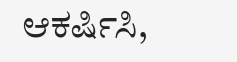ಆಕರ್ಷಿಸಿ,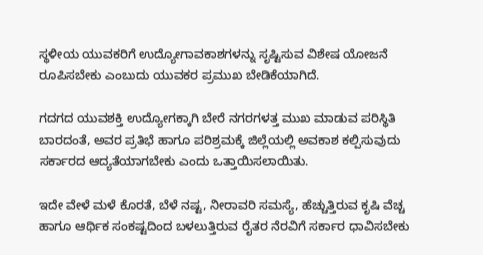ಸ್ಥಳೀಯ ಯುವಕರಿಗೆ ಉದ್ಯೋಗಾವಕಾಶಗಳನ್ನು ಸೃಷ್ಟಿಸುವ ವಿಶೇಷ ಯೋಜನೆ ರೂಪಿಸಬೇಕು ಎಂಬುದು ಯುವಕರ ಪ್ರಮುಖ ಬೇಡಿಕೆಯಾಗಿದೆ.

ಗದಗದ ಯುವಶಕ್ತಿ ಉದ್ಯೋಗಕ್ಕಾಗಿ ಬೇರೆ ನಗರಗಳತ್ತ ಮುಖ ಮಾಡುವ ಪರಿಸ್ಥಿತಿ ಬಾರದಂತೆ, ಅವರ ಪ್ರತಿಭೆ ಹಾಗೂ ಪರಿಶ್ರಮಕ್ಕೆ ಜಿಲ್ಲೆಯಲ್ಲಿ ಅವಕಾಶ ಕಲ್ಪಿಸುವುದು ಸರ್ಕಾರದ ಆದ್ಯತೆಯಾಗಬೇಕು ಎಂದು ಒತ್ತಾಯಿಸಲಾಯಿತು.

ಇದೇ ವೇಳೆ ಮಳೆ ಕೊರತೆ, ಬೆಳೆ ನಷ್ಟ, ನೀರಾವರಿ ಸಮಸ್ಯೆ, ಹೆಚ್ಚುತ್ತಿರುವ ಕೃಷಿ ವೆಚ್ಚ ಹಾಗೂ ಆರ್ಥಿಕ ಸಂಕಷ್ಟದಿಂದ ಬಳಲುತ್ತಿರುವ ರೈತರ ನೆರವಿಗೆ ಸರ್ಕಾರ ಧಾವಿಸಬೇಕು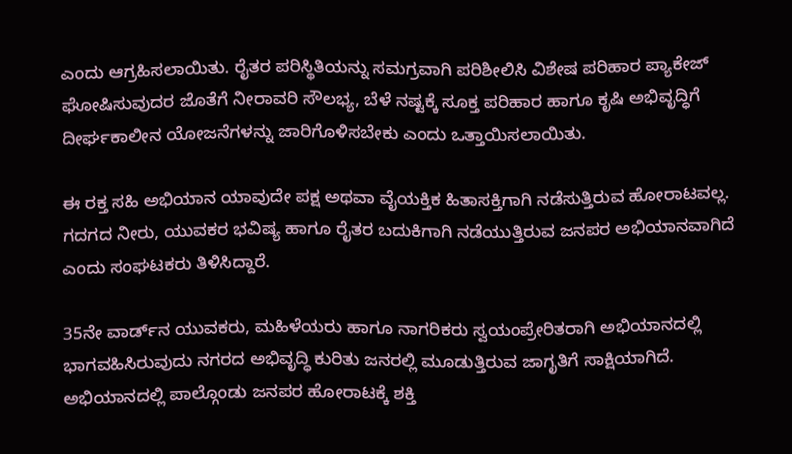ಎಂದು ಆಗ್ರಹಿಸಲಾಯಿತು. ರೈತರ ಪರಿಸ್ಥಿತಿಯನ್ನು ಸಮಗ್ರವಾಗಿ ಪರಿಶೀಲಿಸಿ ವಿಶೇಷ ಪರಿಹಾರ ಪ್ಯಾಕೇಜ್ ಘೋಷಿಸುವುದರ ಜೊತೆಗೆ ನೀರಾವರಿ ಸೌಲಭ್ಯ, ಬೆಳೆ ನಷ್ಟಕ್ಕೆ ಸೂಕ್ತ ಪರಿಹಾರ ಹಾಗೂ ಕೃಷಿ ಅಭಿವೃದ್ಧಿಗೆ ದೀರ್ಘಕಾಲೀನ ಯೋಜನೆಗಳನ್ನು ಜಾರಿಗೊಳಿಸಬೇಕು ಎಂದು ಒತ್ತಾಯಿಸಲಾಯಿತು.

ಈ ರಕ್ತ ಸಹಿ ಅಭಿಯಾನ ಯಾವುದೇ ಪಕ್ಷ ಅಥವಾ ವೈಯಕ್ತಿಕ ಹಿತಾಸಕ್ತಿಗಾಗಿ ನಡೆಸುತ್ತಿರುವ ಹೋರಾಟವಲ್ಲ. ಗದಗದ ನೀರು, ಯುವಕರ ಭವಿಷ್ಯ ಹಾಗೂ ರೈತರ ಬದುಕಿಗಾಗಿ ನಡೆಯುತ್ತಿರುವ ಜನಪರ ಅಭಿಯಾನವಾಗಿದೆ ಎಂದು ಸಂಘಟಕರು ತಿಳಿಸಿದ್ದಾರೆ.

35ನೇ ವಾರ್ಡ್‌ನ ಯುವಕರು, ಮಹಿಳೆಯರು ಹಾಗೂ ನಾಗರಿಕರು ಸ್ವಯಂಪ್ರೇರಿತರಾಗಿ ಅಭಿಯಾನದಲ್ಲಿ ಭಾಗವಹಿಸಿರುವುದು ನಗರದ ಅಭಿವೃದ್ಧಿ ಕುರಿತು ಜನರಲ್ಲಿ ಮೂಡುತ್ತಿರುವ ಜಾಗೃತಿಗೆ ಸಾಕ್ಷಿಯಾಗಿದೆ. ಅಭಿಯಾನದಲ್ಲಿ ಪಾಲ್ಗೊಂಡು ಜನಪರ ಹೋರಾಟಕ್ಕೆ ಶಕ್ತಿ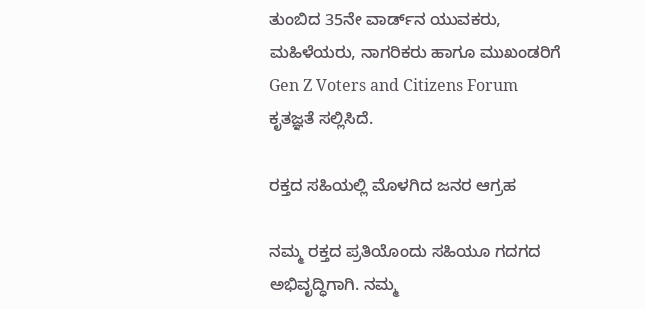ತುಂಬಿದ 35ನೇ ವಾರ್ಡ್‌ನ ಯುವಕರು, ಮಹಿಳೆಯರು, ನಾಗರಿಕರು ಹಾಗೂ ಮುಖಂಡರಿಗೆ Gen Z Voters and Citizens Forum ಕೃತಜ್ಞತೆ ಸಲ್ಲಿಸಿದೆ.

ರಕ್ತದ ಸಹಿಯಲ್ಲಿ ಮೊಳಗಿದ ಜನರ ಆಗ್ರಹ

ನಮ್ಮ ರಕ್ತದ ಪ್ರತಿಯೊಂದು ಸಹಿಯೂ ಗದಗದ ಅಭಿವೃದ್ಧಿಗಾಗಿ. ನಮ್ಮ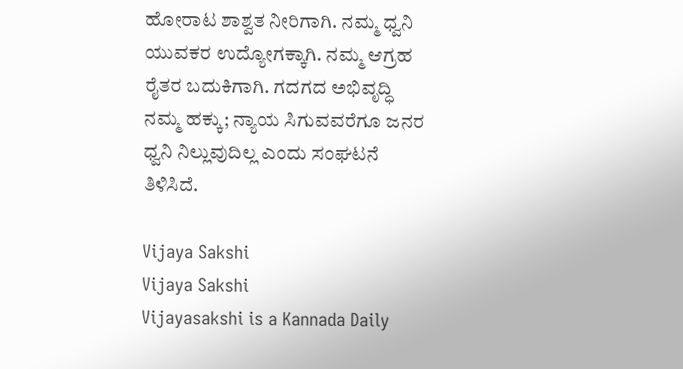ಹೋರಾಟ ಶಾಶ್ವತ ನೀರಿಗಾಗಿ. ನಮ್ಮ ಧ್ವನಿ ಯುವಕರ ಉದ್ಯೋಗಕ್ಕಾಗಿ. ನಮ್ಮ ಆಗ್ರಹ ರೈತರ ಬದುಕಿಗಾಗಿ. ಗದಗದ ಅಭಿವೃದ್ಧಿ ನಮ್ಮ ಹಕ್ಕು; ನ್ಯಾಯ ಸಿಗುವವರೆಗೂ ಜನರ ಧ್ವನಿ ನಿಲ್ಲುವುದಿಲ್ಲ ಎಂದು ಸಂಘಟನೆ ತಿಳಿಸಿದೆ.

Vijaya Sakshi
Vijaya Sakshi
Vijayasakshi is a Kannada Daily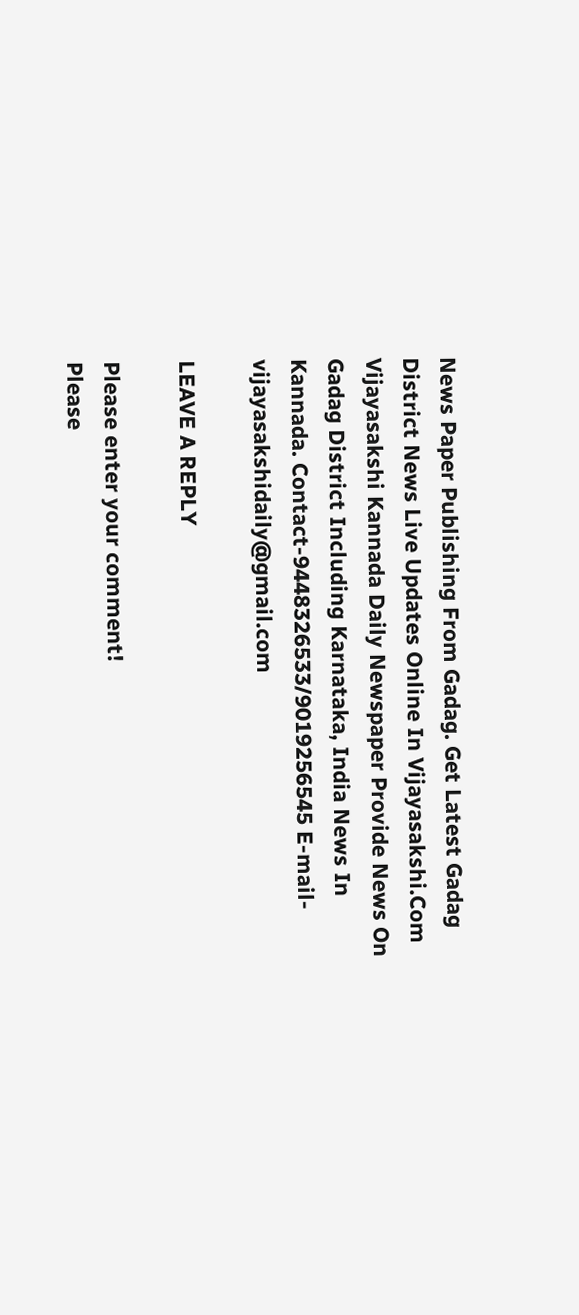News Paper Publishing From Gadag. Get Latest Gadag District News Live Updates Online In Vijayasakshi.Com Vijayasakshi Kannada Daily Newspaper Provide News On Gadag District Including Karnataka, India News In Kannada. Contact-9448326533/9019256545 E-mail-vijayasakshidaily@gmail.com

LEAVE A REPLY

Please enter your comment!
Please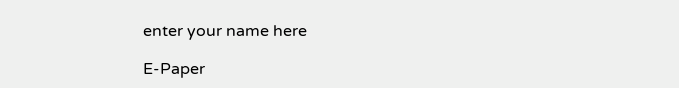enter your name here

E-Paper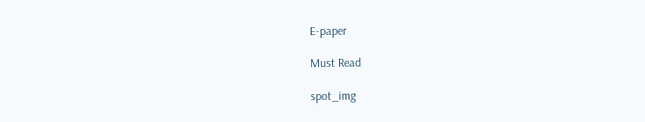E-paper

Must Read

spot_img